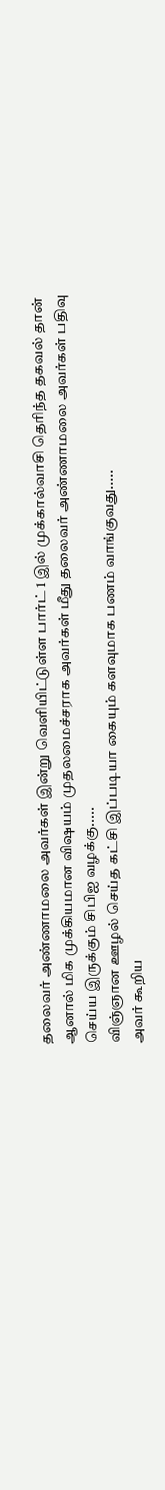தலைவர் அண்ணாமலை அவர்கள் இன்று வெளியிட்டுள்ள பார்ட் 1 இல் முக்கால்வாசி தெரிந்த தகவல் தான் ஆனால் மிக முக்கியமான விஷயம் முதலமைச்சராக அவர்கள் மீது தலைவர் அண்ணாமலை அவர்கள் பதிவு செய்ய இருக்கும் சிபிஐ வழக்கு.....
விஞ்ஞான ஊழல் செய்த கட்சி இப்படியா கையும் களவுமாக பணம் வாங்குவது.....
அவர் கூறிய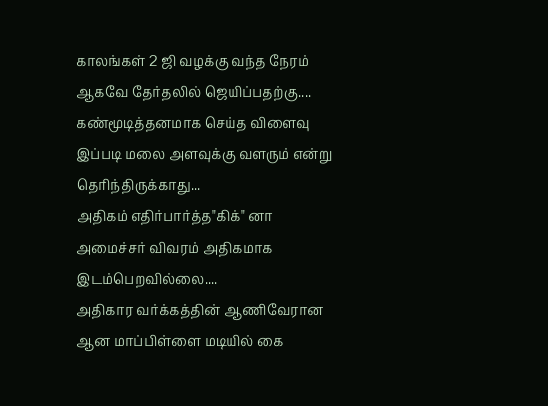காலங்கள் 2 ஜி வழக்கு வந்த நேரம் ஆகவே தேர்தலில் ஜெயிப்பதற்கு.... கண்மூடித்தனமாக செய்த விளைவு இப்படி மலை அளவுக்கு வளரும் என்று தெரிந்திருக்காது...
அதிகம் எதிர்பார்த்த"கிக்" னா அமைச்சர் விவரம் அதிகமாக இடம்பெறவில்லை....
அதிகார வர்க்கத்தின் ஆணிவேரான ஆன மாப்பிள்ளை மடியில் கை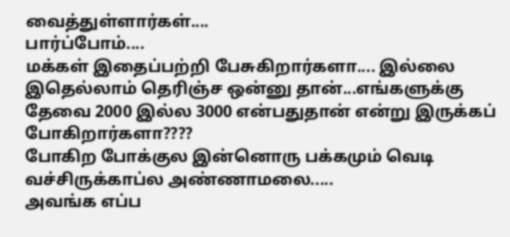வைத்துள்ளார்கள்....
பார்ப்போம்....
மக்கள் இதைப்பற்றி பேசுகிறார்களா.... இல்லை இதெல்லாம் தெரிஞ்ச ஒன்னு தான்...எங்களுக்கு தேவை 2000 இல்ல 3000 என்பதுதான் என்று இருக்கப் போகிறார்களா????
போகிற போக்குல இன்னொரு பக்கமும் வெடி வச்சிருக்காப்ல அண்ணாமலை.....
அவங்க எப்ப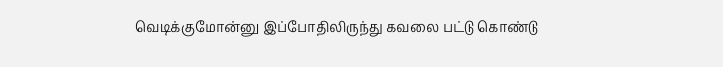வெடிக்குமோன்னு இப்போதிலிருந்து கவலை பட்டு கொண்டு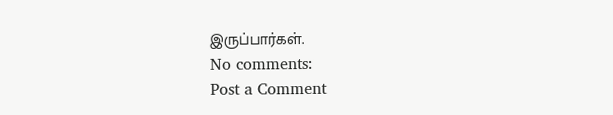இருப்பார்கள்.
No comments:
Post a Comment